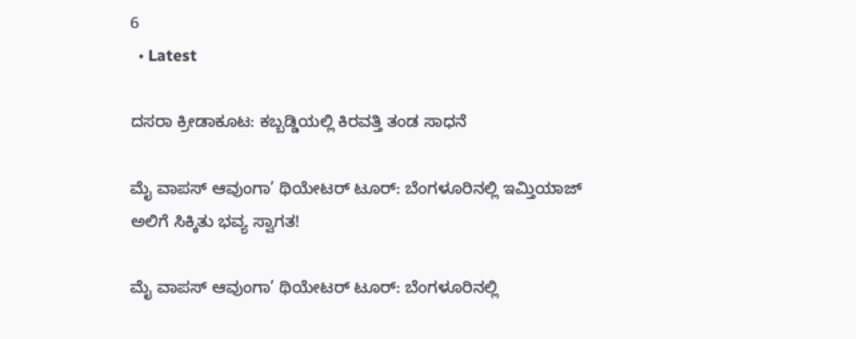6
  • Latest

ದಸರಾ ಕ್ರೀಡಾಕೂಟ: ಕಬ್ಬಡ್ಡಿಯಲ್ಲಿ ಕಿರವತ್ತಿ ತಂಡ ಸಾಧನೆ

ಮೈ ವಾಪಸ್ ಆವುಂಗಾ’ ಥಿಯೇಟರ್ ಟೂರ್: ಬೆಂಗಳೂರಿನಲ್ಲಿ ಇಮ್ತಿಯಾಜ್ ಅಲಿಗೆ ಸಿಕ್ಕಿತು ಭವ್ಯ ಸ್ವಾಗತ!

ಮೈ ವಾಪಸ್ ಆವುಂಗಾ’ ಥಿಯೇಟರ್ ಟೂರ್: ಬೆಂಗಳೂರಿನಲ್ಲಿ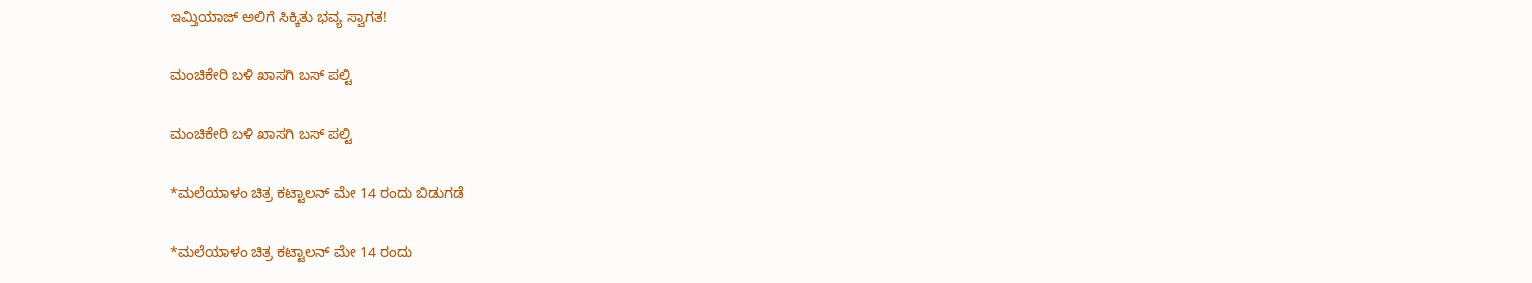ಇಮ್ತಿಯಾಜ್ ಅಲಿಗೆ ಸಿಕ್ಕಿತು ಭವ್ಯ ಸ್ವಾಗತ!

ಮಂಚಿಕೇರಿ‌ ಬಳಿ ಖಾಸಗಿ ಬಸ್ ಪಲ್ಟಿ

ಮಂಚಿಕೇರಿ‌ ಬಳಿ ಖಾಸಗಿ ಬಸ್ ಪಲ್ಟಿ

*ಮಲೆಯಾಳಂ ಚಿತ್ರ ಕಟ್ಟಾಲನ್ ಮೇ 14 ರಂದು ಬಿಡುಗಡೆ

*ಮಲೆಯಾಳಂ ಚಿತ್ರ ಕಟ್ಟಾಲನ್ ಮೇ 14 ರಂದು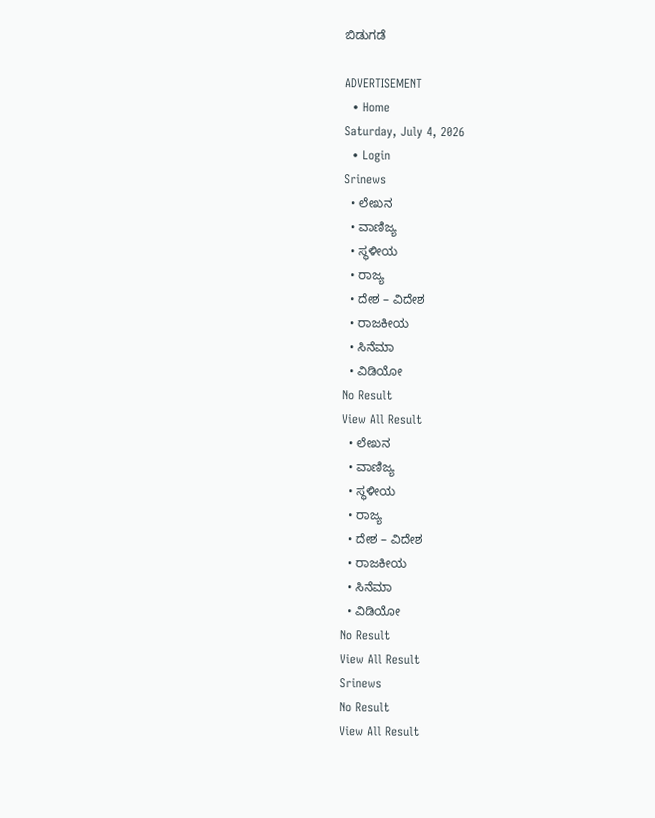ಬಿಡುಗಡೆ

ADVERTISEMENT
  • Home
Saturday, July 4, 2026
  • Login
Srinews
  • ಲೇಖನ
  • ವಾಣಿಜ್ಯ
  • ಸ್ಥಳೀಯ
  • ರಾಜ್ಯ
  • ದೇಶ – ವಿದೇಶ
  • ರಾಜಕೀಯ
  • ಸಿನೆಮಾ
  • ವಿಡಿಯೋ
No Result
View All Result
  • ಲೇಖನ
  • ವಾಣಿಜ್ಯ
  • ಸ್ಥಳೀಯ
  • ರಾಜ್ಯ
  • ದೇಶ – ವಿದೇಶ
  • ರಾಜಕೀಯ
  • ಸಿನೆಮಾ
  • ವಿಡಿಯೋ
No Result
View All Result
Srinews
No Result
View All Result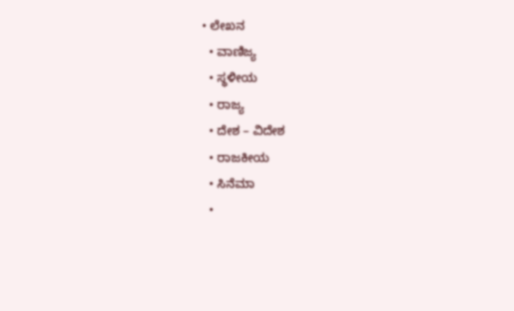• ಲೇಖನ
  • ವಾಣಿಜ್ಯ
  • ಸ್ಥಳೀಯ
  • ರಾಜ್ಯ
  • ದೇಶ – ವಿದೇಶ
  • ರಾಜಕೀಯ
  • ಸಿನೆಮಾ
  •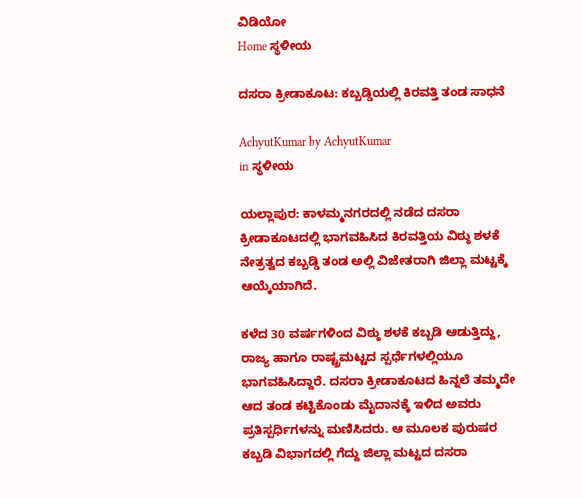ವಿಡಿಯೋ
Home ಸ್ಥಳೀಯ

ದಸರಾ ಕ್ರೀಡಾಕೂಟ: ಕಬ್ಬಡ್ಡಿಯಲ್ಲಿ ಕಿರವತ್ತಿ ತಂಡ ಸಾಧನೆ

AchyutKumar by AchyutKumar
in ಸ್ಥಳೀಯ

ಯಲ್ಲಾಪುರ: ಕಾಳಮ್ಮನಗರದಲ್ಲಿ ನಡೆದ ದಸರಾ ಕ್ರೀಡಾಕೂಟದಲ್ಲಿ ಭಾಗವಹಿಸಿದ ಕಿರವತ್ತಿಯ ವಿಠ್ಠು ಶಳಕೆ ನೇತ್ರತ್ವದ ಕಬ್ಬಡ್ಡಿ ತಂಡ ಅಲ್ಲಿ ವಿಜೇತರಾಗಿ ಜಿಲ್ಲಾ ಮಟ್ಟಕ್ಕೆ ಆಯ್ಕೆಯಾಗಿದೆ.

ಕಳೆದ 30 ವರ್ಷಗಳಿಂದ ವಿಠ್ಠು ಶಳಕೆ ಕಬ್ಬಡಿ ಆಡುತ್ತಿದ್ದು, ರಾಜ್ಯ ಹಾಗೂ ರಾಷ್ಟ್ರಮಟ್ಟದ ಸ್ಪರ್ಧೆಗಳಲ್ಲಿಯೂ ಭಾಗವಹಿಸಿದ್ದಾರೆ. ದಸರಾ ಕ್ರೀಡಾಕೂಟದ ಹಿನ್ನಲೆ ತಮ್ಮದೇ ಆದ ತಂಡ ಕಟ್ಟಿಕೊಂಡು ಮೈದಾನಕ್ಕೆ ಇಳಿದ ಅವರು ಪ್ರತಿಸ್ಪರ್ಧಿಗಳನ್ನು ಮಣಿಸಿದರು. ಆ ಮೂಲಕ ಪುರುಷರ ಕಬ್ಬಡಿ ವಿಭಾಗದಲ್ಲಿ ಗೆದ್ದು ಜಿಲ್ಲಾ ಮಟ್ಟದ ದಸರಾ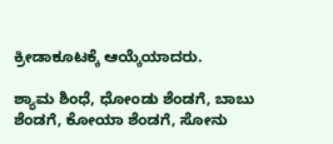ಕ್ರೀಡಾಕೂಟಕ್ಕೆ ಆಯ್ಕೆಯಾದರು.

ಶ್ಯಾಮ ಶಿಂಧೆ, ಧೋಂಡು ಶೆಂಡಗೆ, ಬಾಬು ಶೆಂಡಗೆ, ಕೋಯಾ ಶೆಂಡಗೆ, ಸೋನು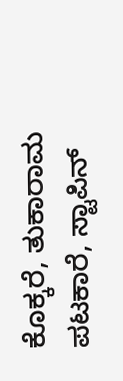ಕೊಕ್ಕರೆ, ತುಕಾರಾಮ ಪಟಕಾರೆ, ಸ್ಟಾಪಿನ್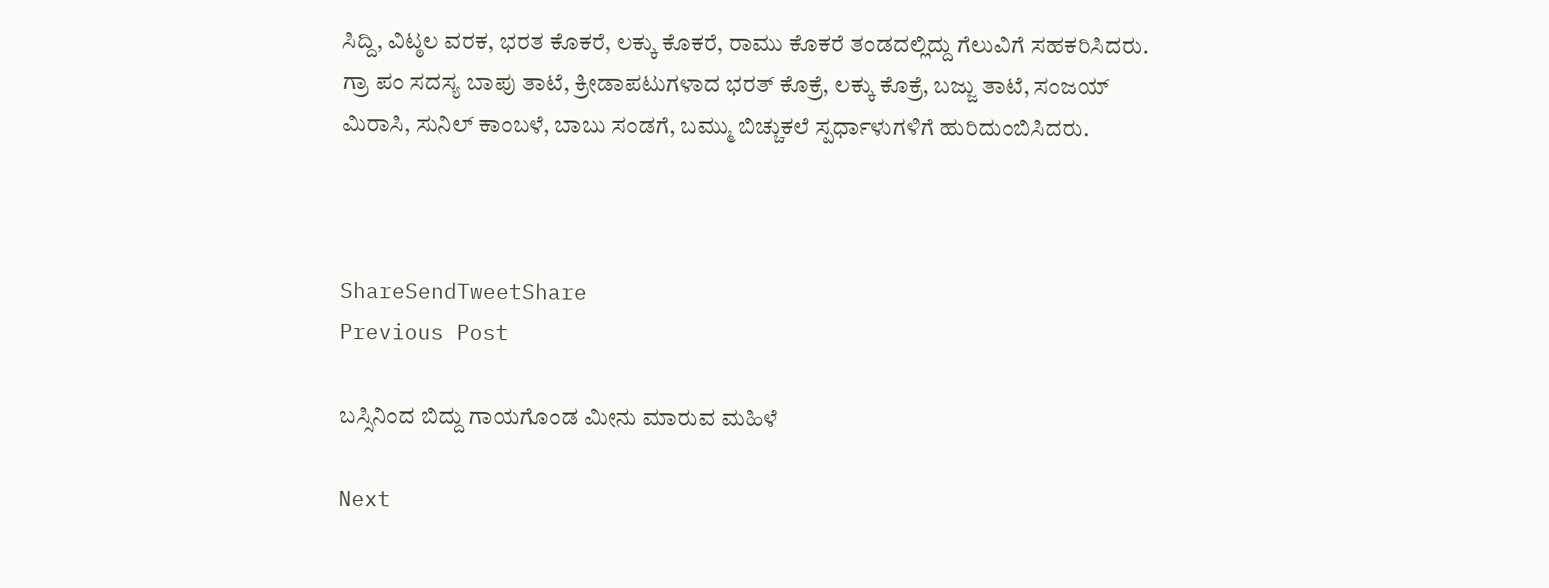ಸಿದ್ದಿ, ವಿಟ್ಠಲ ವರಕ, ಭರತ ಕೊಕರೆ, ಲಕ್ಕು ಕೊಕರೆ, ರಾಮು ಕೊಕರೆ ತಂಡದಲ್ಲಿದ್ದು ಗೆಲುವಿಗೆ ಸಹಕರಿಸಿದರು. ಗ್ರಾ ಪಂ ಸದಸ್ಯ ಬಾಪು ತಾಟೆ, ಕ್ರೀಡಾಪಟುಗಳಾದ ಭರತ್ ಕೊಕ್ರೆ, ಲಕ್ಕು ಕೊಕ್ರೆ, ಬಜ್ಜು ತಾಟೆ, ಸಂಜಯ್ ಮಿರಾಸಿ, ಸುನಿಲ್ ಕಾಂಬಳೆ, ಬಾಬು ಸಂಡಗೆ, ಬಮ್ಮು ಬಿಚ್ಚುಕಲೆ ಸ್ಪರ್ಧಾಳುಗಳಿಗೆ ಹುರಿದುಂಬಿಸಿದರು.



ShareSendTweetShare
Previous Post

ಬಸ್ಸಿನಿಂದ ಬಿದ್ದು ಗಾಯಗೊಂಡ ಮೀನು ಮಾರುವ ಮಹಿಳೆ

Next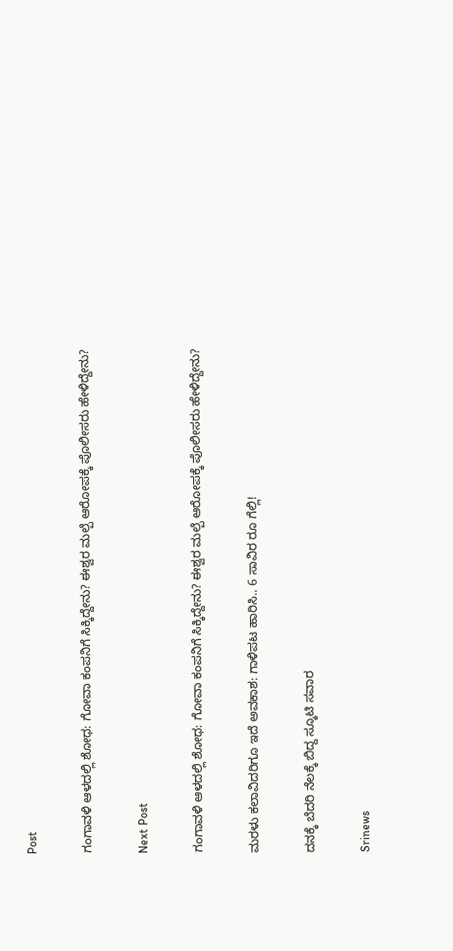Post

ಗಂಗಾವಳಿ ಆಳದಲ್ಲಿ ಶೋಧ: ಗೋವಾ ಕಂಪನಿಗೆ ಸಿಕ್ಕಿದ್ದೇನು? ಈಶ್ವರ ಮಲ್ಪೆ ಆರೋಪಕ್ಕೆ ಪೊಲೀಸರು ಹೇಳಿದ್ದೇನು?

Next Post

ಗಂಗಾವಳಿ ಆಳದಲ್ಲಿ ಶೋಧ: ಗೋವಾ ಕಂಪನಿಗೆ ಸಿಕ್ಕಿದ್ದೇನು? ಈಶ್ವರ ಮಲ್ಪೆ ಆರೋಪಕ್ಕೆ ಪೊಲೀಸರು ಹೇಳಿದ್ದೇನು?

ಮರಳು ಕಲಾವಿದರಿಗೂ ಇದೆ ಅವಕಾಶ: ಗಾಳಿಪಟ ಹಾರಿಸಿ.. 6 ಸಾವಿರ ರೂ ಗೆಲ್ಲಿ!

ದನಕ್ಕೆ ಬೆದರಿ ನೆಲಕ್ಕೆ ಬಿದ್ದ ಸ್ಕೂಟಿ ಸವಾರ

Srinews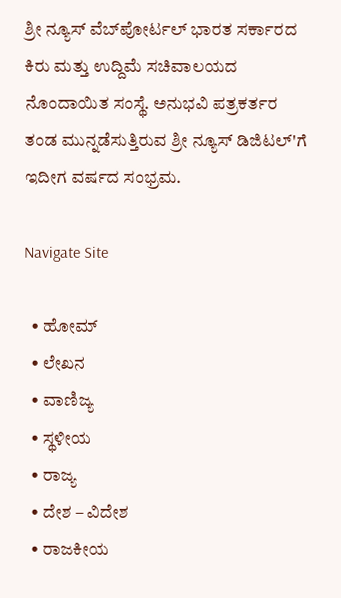ಶ್ರೀ ನ್ಯೂಸ್ ವೆಬ್‌ಪೋರ್ಟಲ್ ಭಾರತ ಸರ್ಕಾರದ ಕಿರು ಮತ್ತು ಉದ್ದಿಮೆ ಸಚಿವಾಲಯದ ನೊಂದಾಯಿತ ಸಂಸ್ಥೆ. ಅನುಭವಿ ಪತ್ರಕರ್ತರ ತಂಡ ಮುನ್ನಡೆಸುತ್ತಿರುವ ಶ್ರೀ ನ್ಯೂಸ್ ಡಿಜಿಟಲ್'ಗೆ ಇದೀಗ ವರ್ಷದ ಸಂಭ್ರಮ.

Navigate Site

  • ಹೋಮ್
  • ಲೇಖನ
  • ವಾಣಿಜ್ಯ
  • ಸ್ಥಳೀಯ
  • ರಾಜ್ಯ
  • ದೇಶ – ವಿದೇಶ
  • ರಾಜಕೀಯ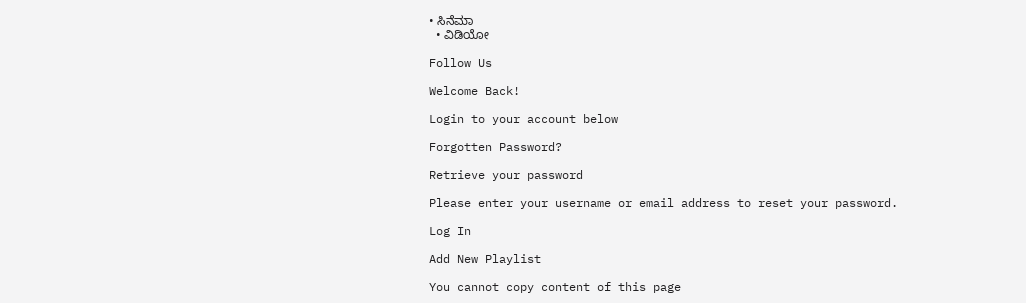• ಸಿನೆಮಾ
  • ವಿಡಿಯೋ

Follow Us

Welcome Back!

Login to your account below

Forgotten Password?

Retrieve your password

Please enter your username or email address to reset your password.

Log In

Add New Playlist

You cannot copy content of this page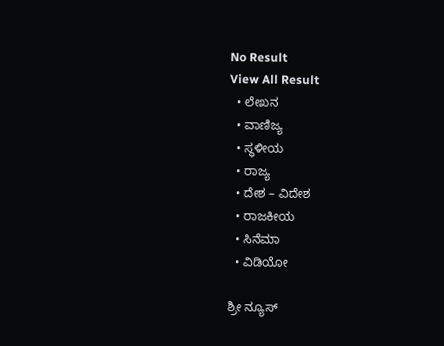No Result
View All Result
  • ಲೇಖನ
  • ವಾಣಿಜ್ಯ
  • ಸ್ಥಳೀಯ
  • ರಾಜ್ಯ
  • ದೇಶ – ವಿದೇಶ
  • ರಾಜಕೀಯ
  • ಸಿನೆಮಾ
  • ವಿಡಿಯೋ

ಶ್ರೀ ನ್ಯೂಸ್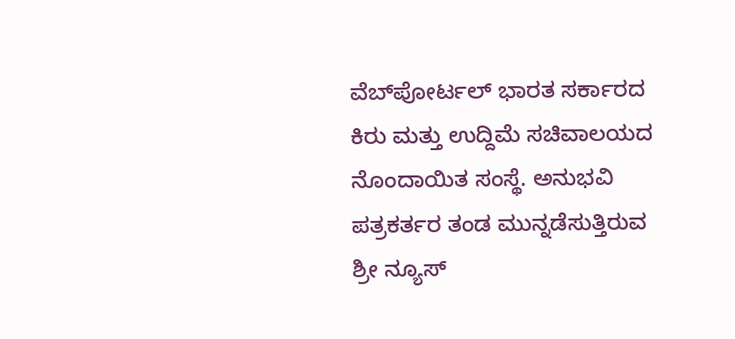ವೆಬ್‌ಪೋರ್ಟಲ್ ಭಾರತ ಸರ್ಕಾರದ ಕಿರು ಮತ್ತು ಉದ್ದಿಮೆ ಸಚಿವಾಲಯದ ನೊಂದಾಯಿತ ಸಂಸ್ಥೆ. ಅನುಭವಿ ಪತ್ರಕರ್ತರ ತಂಡ ಮುನ್ನಡೆಸುತ್ತಿರುವ ಶ್ರೀ ನ್ಯೂಸ್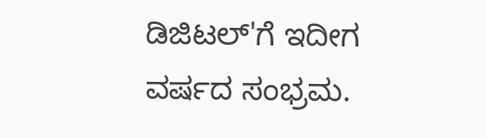ಡಿಜಿಟಲ್'ಗೆ ಇದೀಗ ವರ್ಷದ ಸಂಭ್ರಮ.